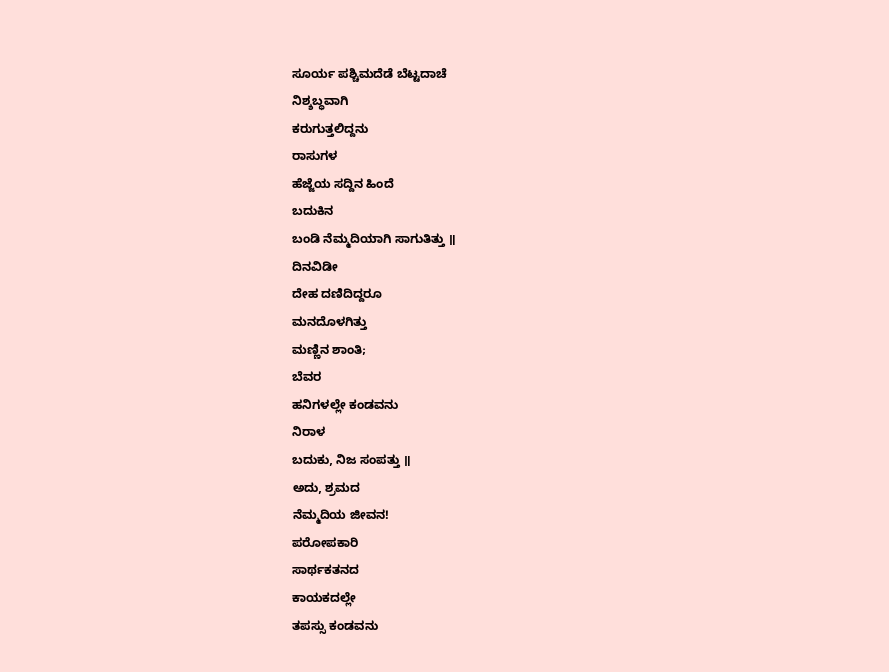ಸೂರ್ಯ ಪಶ್ಚಿಮದೆಡೆ ಬೆಟ್ಟದಾಚೆ
ನಿಶ್ಶಬ್ಧವಾಗಿ
ಕರುಗುತ್ತಲಿದ್ದನು
ರಾಸುಗಳ
ಹೆಜ್ಜೆಯ ಸದ್ದಿನ ಹಿಂದೆ
ಬದುಕಿನ
ಬಂಡಿ ನೆಮ್ಮದಿಯಾಗಿ ಸಾಗುತಿತ್ತು ॥
ದಿನವಿಡೀ
ದೇಹ ದಣಿದಿದ್ದರೂ
ಮನದೊಳಗಿತ್ತು
ಮಣ್ಣಿನ ಶಾಂತಿ;
ಬೆವರ
ಹನಿಗಳಲ್ಲೇ ಕಂಡವನು
ನಿರಾಳ
ಬದುಕು, ನಿಜ ಸಂಪತ್ತು ॥
ಅದು, ಶ್ರಮದ
ನೆಮ್ಮದಿಯ ಜೀವನ!
ಪರೋಪಕಾರಿ
ಸಾರ್ಥಕತನದ
ಕಾಯಕದಲ್ಲೇ
ತಪಸ್ಸು ಕಂಡವನು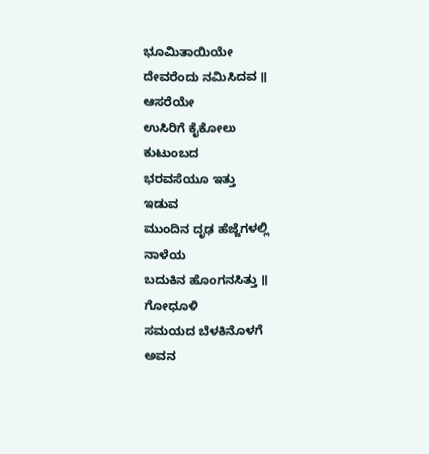ಭೂಮಿತಾಯಿಯೇ
ದೇವರೆಂದು ನಮಿಸಿದವ ॥
ಆಸರೆಯೇ
ಉಸಿರಿಗೆ ಕೈಕೋಲು
ಕುಟುಂಬದ
ಭರವಸೆಯೂ ಇತ್ತು
ಇಡುವ
ಮುಂದಿನ ದೃಢ ಹೆಜ್ಜೆಗಳಲ್ಲಿ
ನಾಳೆಯ
ಬದುಕಿನ ಹೊಂಗನಸಿತ್ತು ॥
ಗೋಧೂಳಿ
ಸಮಯದ ಬೆಳಕಿನೊಳಗೆ
ಅವನ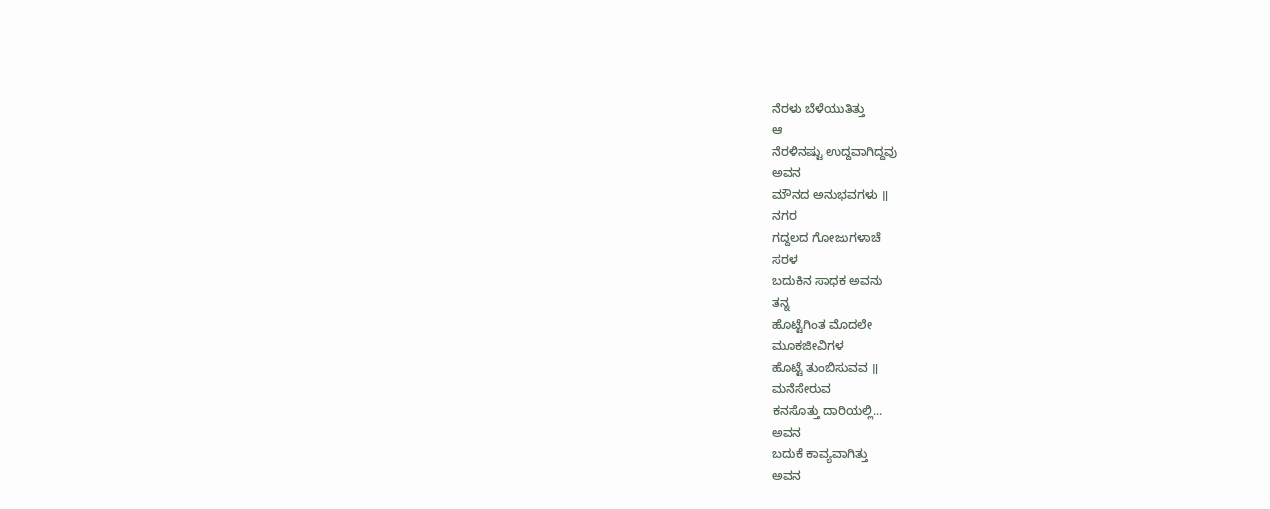ನೆರಳು ಬೆಳೆಯುತಿತ್ತು
ಆ
ನೆರಳಿನಷ್ಟು ಉದ್ದವಾಗಿದ್ದವು
ಅವನ
ಮೌನದ ಅನುಭವಗಳು ॥
ನಗರ
ಗದ್ದಲದ ಗೋಜುಗಳಾಚೆ
ಸರಳ
ಬದುಕಿನ ಸಾಧಕ ಅವನು
ತನ್ನ
ಹೊಟ್ಟೆಗಿಂತ ಮೊದಲೇ
ಮೂಕಜೀವಿಗಳ
ಹೊಟ್ಟೆ ತುಂಬಿಸುವವ ॥
ಮನೆಸೇರುವ
ಕನಸೊತ್ತು ದಾರಿಯಲ್ಲಿ...
ಅವನ
ಬದುಕೆ ಕಾವ್ಯವಾಗಿತ್ತು
ಅವನ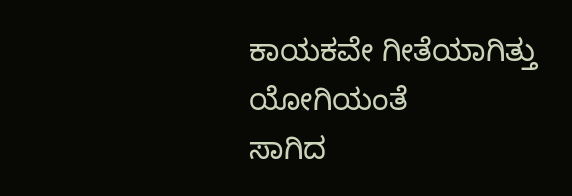ಕಾಯಕವೇ ಗೀತೆಯಾಗಿತ್ತು
ಯೋಗಿಯಂತೆ
ಸಾಗಿದ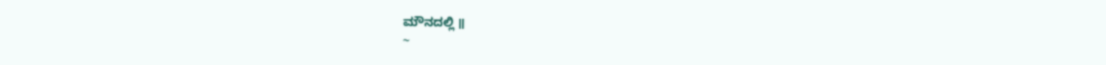ಮೌನದಲ್ಲಿ ॥
~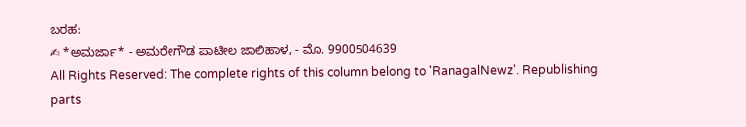ಬರಹ:
✍ *ಅಮರ್ಜಾ* - ಅಮರೇಗೌಡ ಪಾಟೀಲ ಜಾಲಿಹಾಳ, - ಮೊ. 9900504639
All Rights Reserved: The complete rights of this column belong to 'RanagalNewz'. Republishing parts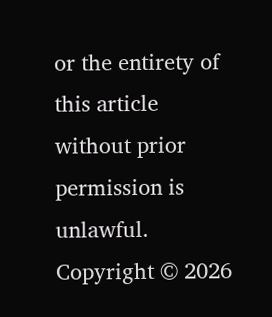or the entirety of this article without prior permission is unlawful. Copyright © 2026